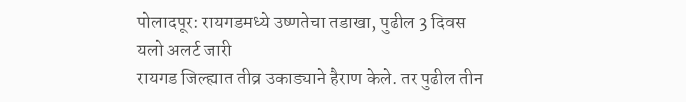पोलादपूर: रायगडमध्ये उष्णतेचा तडाखा, पुढील 3 दिवस यलो अलर्ट जारी
रायगड जिल्ह्यात तीव्र उकाड्याने हैराण केले. तर पुढील तीन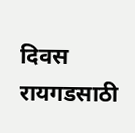दिवस रायगडसाठी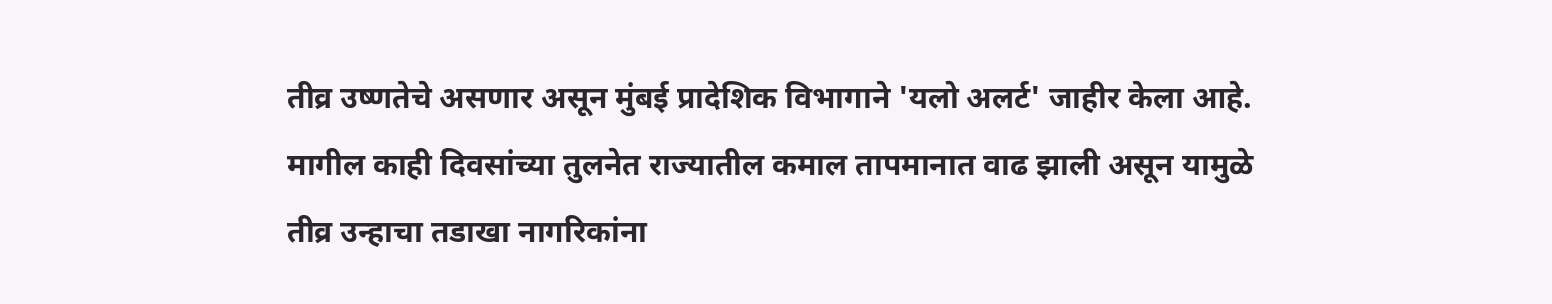तीव्र उष्णतेचे असणार असून मुंबई प्रादेशिक विभागाने 'यलो अलर्ट' जाहीर केला आहे. मागील काही दिवसांच्या तुलनेत राज्यातील कमाल तापमानात वाढ झाली असून यामुळे तीव्र उन्हाचा तडाखा नागरिकांना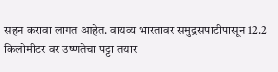सहन करावा लागत आहेत. वायव्य भारतावर समुद्रसपाटीपासून 12.2 किलोमीटर वर उष्णतेचा पट्टा तयार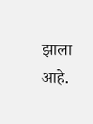झाला आहे.